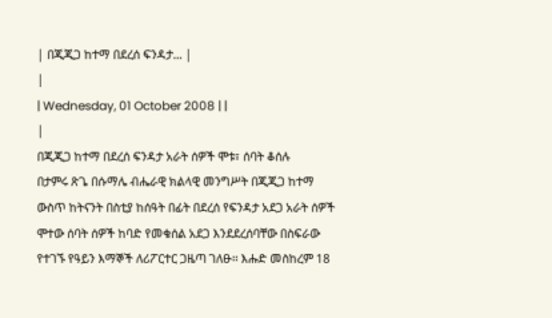| በጂጂጋ ከተማ በደረሰ ፍንዳታ... |
|
| Wednesday, 01 October 2008 | |
|
በጂጂጋ ከተማ በደረሰ ፍንዳታ አራት ሰዎች ሞቱ፣ ሰባት ቆሰሉ
በታምሩ ጽጌ በሱማሌ ብሔራዊ ክልላዊ መንግሥት በጂጂጋ ከተማ ውስጥ ከትናንት በስቲያ ከሰዓት በፊት በደረሰ የፍንዳታ አደጋ አራት ሰዎች ሞተው ሰባት ሰዎች ከባድ የመቁሰል አደጋ እንደደረሰባቸው በስፍራው የተገኙ የዓይን እማኞች ለሪፖርተር ጋዜጣ ገለፁ፡፡ እሑድ መስከረም 18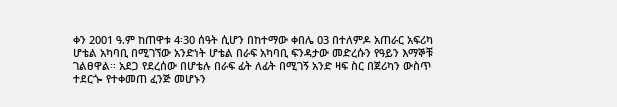ቀን 2001 ዓ.ም ከጠዋቱ 4፡30 ሰዓት ሲሆን በከተማው ቀበሌ 03 በተለምዶ አጠራር አፍሪካ ሆቴል አካባቢ በሚገኘው አንድነት ሆቴል በራፍ አካባቢ ፍንዳታው መድረሱን የዓይን እማኞቹ ገልፀዋል፡፡ አደጋ የደረሰው በሆቴሉ በራፍ ፊት ለፊት በሚገኝ አንድ ዛፍ ስር በጀሪካን ውስጥ ተደርጐ የተቀመጠ ፈንጅ መሆኑን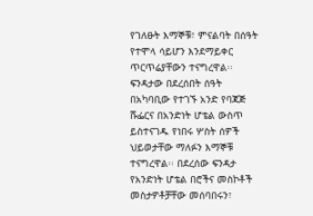የገለፁት እማኞቹ፣ ምናልባት በሰዓት የተሞላ ሳይሆን እንደማይቀር ጥርጥሬያቸውን ተናግረዋል፡፡ ፍንዳታው በደረሰበት ሰዓት በአካባቢው የተገኙ አንድ የባጃጅ ሹፌርና በአንድነት ሆቴል ውስጥ ይስተናገዱ የነበሩ ሦስት ሰዎች ህይወታቸው ማለፉን እማኞቹ ተናግረዋል፡፡ በደረሰው ፍንዳታ የአንድነት ሆቴል በሮችና መስኮቶች መስታዎቶቻቸው መሰባበሩን፣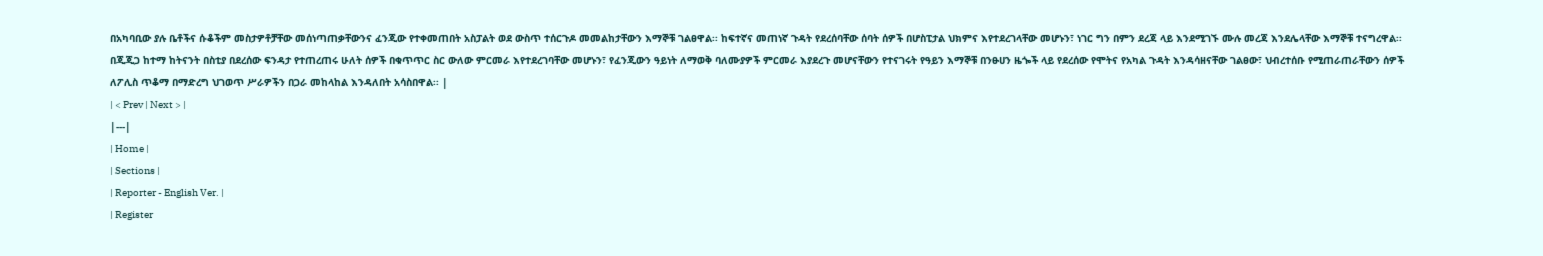በአካባቢው ያሉ ቤቶችና ሱቆችም መስታዎቶቻቸው መሰነጣጠቃቸውንና ፈንጂው የተቀመጠበት አስፓልት ወደ ውስጥ ተሰርጉዶ መመልከታቸውን እማኞቹ ገልፀዋል፡፡ ከፍተኛና መጠነኛ ጉዳት የደረሰባቸው ሰባት ሰዎች በሆስፒታል ህክምና እየተደረገላቸው መሆኑን፣ ነገር ግን በምን ደረጃ ላይ እንደሚገኙ ሙሉ መረጃ እንደሌላቸው እማኞቹ ተናግረዋል፡፡ በጂጂጋ ከተማ ከትናንት በስቲያ በደረሰው ፍንዳታ የተጠረጠሩ ሁለት ሰዎች በቁጥጥር ስር ውለው ምርመራ እየተደረገባቸው መሆኑን፣ የፈንጂውን ዓይነት ለማወቅ ባለሙያዎች ምርመራ እያደረጉ መሆናቸውን የተናገሩት የዓይን እማኞቹ በንፁሀን ዜጐች ላይ የደረሰው የሞትና የአካል ጉዳት እንዳሳዘናቸው ገልፀው፣ ህብረተሰቡ የሚጠራጠራቸውን ሰዎች ለፖሊስ ጥቆማ በማድረግ ህገወጥ ሥራዎችን በጋራ መከላከል እንዳለበት አሳስበዋል፡፡ |
| < Prev | Next > |
|---|
| Home |
| Sections |
| Reporter - English Ver. |
| Register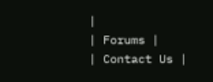|
| Forums |
| Contact Us |